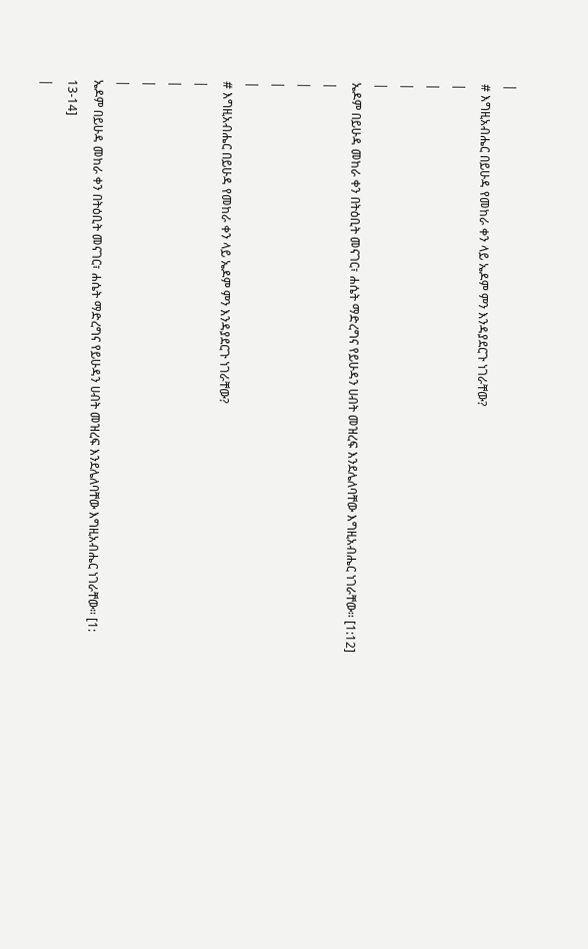|
# እግዚአብሔር በይሁዳ የመከራ ቀን ላይ ኤዶም ምን እንዳያደርጉ ነገራቸው?
|
|
|
|
ኤዶም በይሁዳ መከራ ቀን በትዕቢት መናገር፣ ሐሴት ማድረግና የይሁዳን ሀብት መዝረፍ እንደሌለባቸው እግዚአብሔር ነገራቸው። [1:12]
|
|
|
|
# እግዚአብሔር በይሁዳ የመከራ ቀን ላይ ኤዶም ምን እንዳያደርጉ ነገራቸው?
|
|
|
|
ኤዶም በይሁዳ መከራ ቀን በትዕቢት መናገር፣ ሐሴት ማድረግና የይሁዳን ሀብት መዝረፍ እንደሌለባቸው እግዚአብሔር ነገራቸው። [1: 13-14]
|